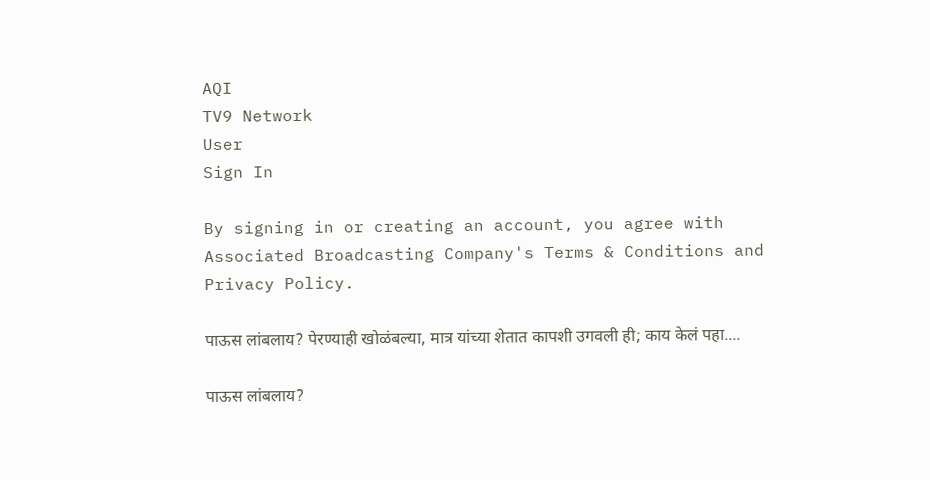AQI
TV9 Network
User
Sign In

By signing in or creating an account, you agree with Associated Broadcasting Company's Terms & Conditions and Privacy Policy.

पाऊस लांबलाय? पेरण्याही खोळंबल्या, मात्र यांच्या शेतात कापशी उगवली ही; काय केलं पहा....

पाऊस लांबलाय?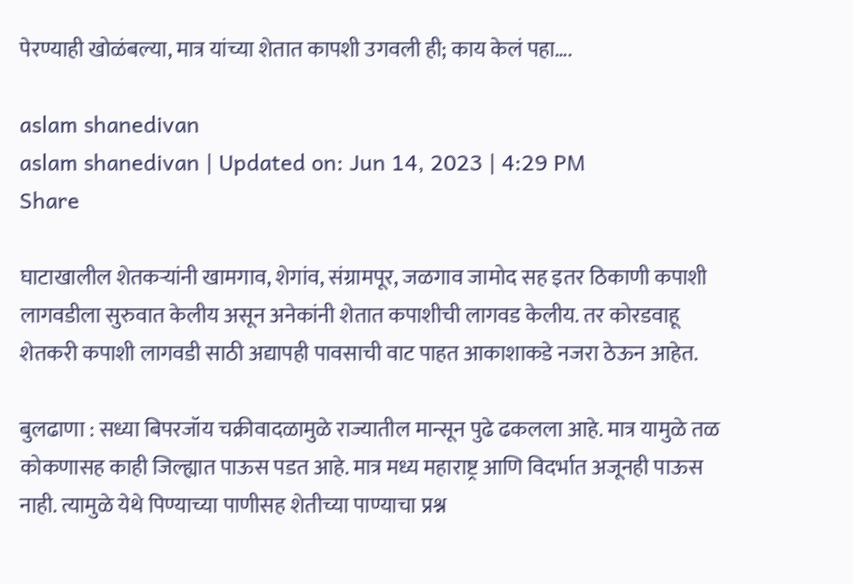पेरण्याही खोळंबल्या, मात्र यांच्या शेतात कापशी उगवली ही; काय केलं पहा….

aslam shanedivan
aslam shanedivan | Updated on: Jun 14, 2023 | 4:29 PM
Share

घाटाखालील शेतकऱ्यांनी खामगाव, शेगांव, संग्रामपूर, जळगाव जामोद सह इतर ठिकाणी कपाशी लागवडीला सुरुवात केलीय असून अनेकांनी शेतात कपाशीची लागवड केलीय. तर कोरडवाहू शेतकरी कपाशी लागवडी साठी अद्यापही पावसाची वाट पाहत आकाशाकडे नजरा ठेऊन आहेत.

बुलढाणा : सध्या बिपरजॉय चक्रीवादळामुळे राज्यातील मान्सून पुढे ढकलला आहे. मात्र यामुळे तळ कोकणासह काही जिल्ह्यात पाऊस पडत आहे. मात्र मध्य महाराष्ट्र आणि विदर्भात अजूनही पाऊस नाही. त्यामुळे येथे पिण्याच्या पाणीसह शेतीच्या पाण्याचा प्रश्न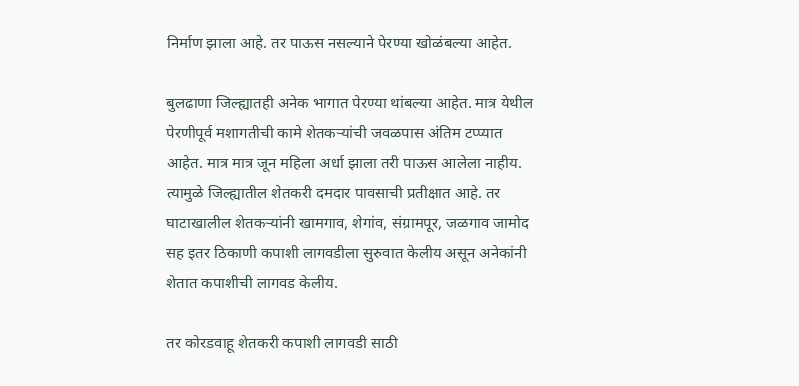निर्माण झाला आहे. तर पाऊस नसल्याने पेरण्या खोळंबल्या आहेत.

बुलढाणा जिल्ह्यातही अनेक भागात पेरण्या थांबल्या आहेत. मात्र येथील पेरणीपूर्व मशागतीची कामे शेतकऱ्यांची जवळपास अंतिम टप्प्यात आहेत. मात्र मात्र जून महिला अर्धा झाला तरी पाऊस आलेला नाहीय. त्यामुळे जिल्ह्यातील शेतकरी दमदार पावसाची प्रतीक्षात आहे. तर घाटाखालील शेतकऱ्यांनी खामगाव, शेगांव, संग्रामपूर, जळगाव जामोद सह इतर ठिकाणी कपाशी लागवडीला सुरुवात केलीय असून अनेकांनी शेतात कपाशीची लागवड केलीय.

तर कोरडवाहू शेतकरी कपाशी लागवडी साठी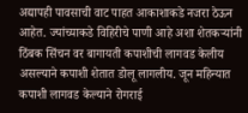अद्यापही पावसाची वाट पाहत आकाशाकडे नजरा ठेऊन आहेत. ज्यांच्याकडे विहिरीचे पाणी आहे अशा शेतकऱ्यांनी ठिंबक सिंचन वर बागायती कपाशीची लागवड केलीय असल्याने कपाशी शेतात डोलू लागलीय. जून महिन्यात कपाशी लागवड केल्याने रोगराई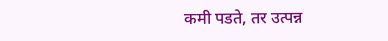कमी पडते, तर उत्पन्न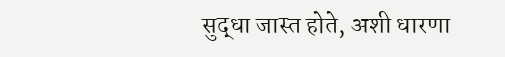सुद्धा जास्त होते, अशी धारणा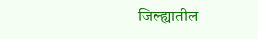जिल्ह्यातील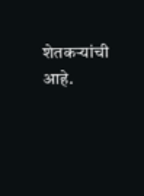शेतकऱ्यांची आहे.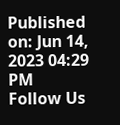Published on: Jun 14, 2023 04:29 PM
Follow Us